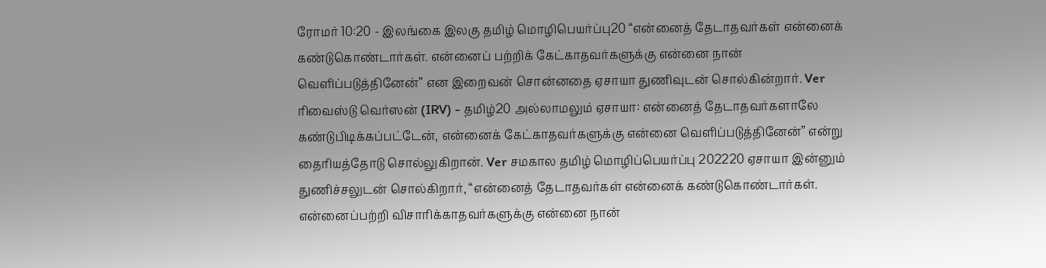ரோமர் 10:20 - இலங்கை இலகு தமிழ் மொழிபெயர்ப்பு20 “என்னைத் தேடாதவர்கள் என்னைக் கண்டுகொண்டார்கள். என்னைப் பற்றிக் கேட்காதவர்களுக்கு என்னை நான் வெளிப்படுத்தினேன்” என இறைவன் சொன்னதை ஏசாயா துணிவுடன் சொல்கின்றார். Ver ரிவைஸ்டு வெர்ஸன் (IRV) - தமிழ்20 அல்லாமலும் ஏசாயா: என்னைத் தேடாதவர்களாலே கண்டுபிடிக்கப்பட்டேன், என்னைக் கேட்காதவர்களுக்கு என்னை வெளிப்படுத்தினேன்” என்று தைரியத்தோடு சொல்லுகிறான். Ver சமகால தமிழ் மொழிப்பெயர்ப்பு 202220 ஏசாயா இன்னும் துணிச்சலுடன் சொல்கிறார், “என்னைத் தேடாதவர்கள் என்னைக் கண்டுகொண்டார்கள். என்னைப்பற்றி விசாரிக்காதவர்களுக்கு என்னை நான்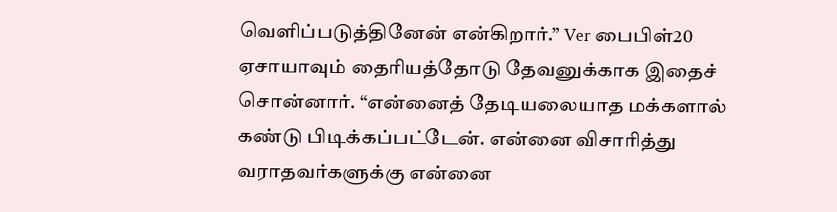வெளிப்படுத்தினேன் என்கிறார்.” Ver பைபிள்20 ஏசாயாவும் தைரியத்தோடு தேவனுக்காக இதைச் சொன்னார். “என்னைத் தேடியலையாத மக்களால் கண்டு பிடிக்கப்பட்டேன். என்னை விசாரித்து வராதவர்களுக்கு என்னை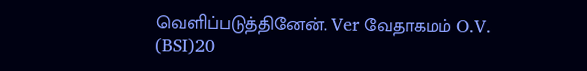வெளிப்படுத்தினேன். Ver வேதாகமம் O.V. (BSI)20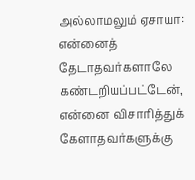அல்லாமலும் ஏசாயா: என்னைத் தேடாதவர்களாலே கண்டறியப்பட்டேன், என்னை விசாரித்துக் கேளாதவர்களுக்கு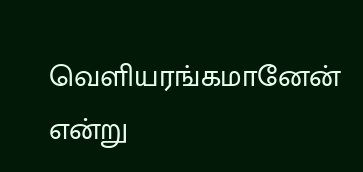வெளியரங்கமானேன் என்று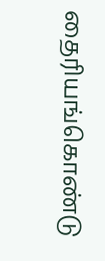தைரியங்கொண்டு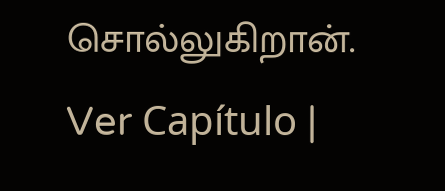சொல்லுகிறான். Ver Capítulo |